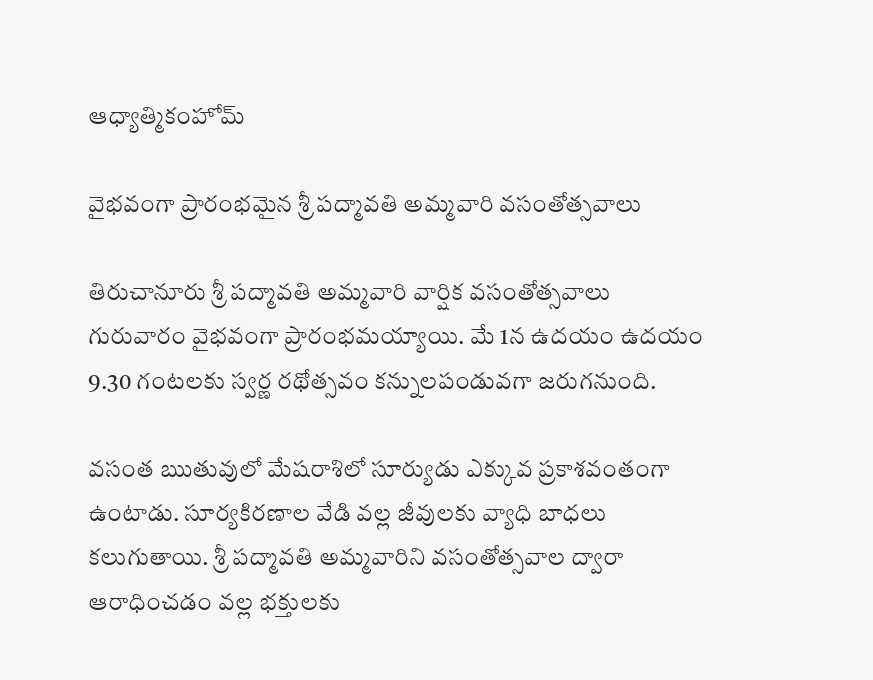ఆధ్యాత్మికంహోమ్

వైభవంగా ప్రారంభమైన శ్రీ పద్మావతి అమ్మవారి వసంతోత్సవాలు

తిరుచానూరు శ్రీ పద్మావతి అమ్మవారి వార్షిక వసంతోత్సవాలు గురువారం వైభ‌వంగా ప్రారంభమయ్యాయి. మే 1న ఉదయం ఉదయం 9.30 గంటలకు స్వర్ణ రథోత్సవం కన్నులపండువగా జరుగనుంది.

వసంత ఋతువులో మేషరాశిలో సూర్యుడు ఎక్కువ ప్రకాశవంతంగా ఉంటాడు. సూర్యకిరణాల వేడి వల్ల జీవులకు వ్యాధి బాధలు కలుగుతాయి. శ్రీ పద్మావతి అమ్మవారిని వసంతోత్సవాల ద్వారా ఆరాధించడం వల్ల భక్తులకు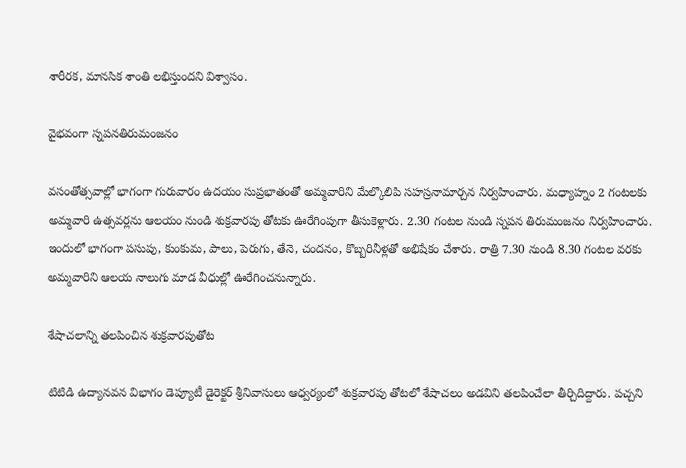శారీరక, మానసిక శాంతి లభిస్తుందని విశ్వాసం.

వైభవంగా స్నపనతిరుమంజనం

వసంతోత్సవాల్లో భాగంగా గురువారం ఉదయం సుప్రభాతంతో అమ్మవారిని మేల్కొలిపి సహస్రనామార్చన నిర్వహించారు. మధ్యాహ్నం 2 గంటలకు అమ్మవారి ఉత్సవర్లను ఆలయం నుండి శుక్రవారపు తోటకు ఊరేగింపుగా తీసుకెళ్లారు. 2.30 గంటల నుండి స్నపన తిరుమంజనం నిర్వహించారు. ఇందులో భాగంగా పసుపు, కుంకుమ, పాలు, పెరుగు, తేనె, చందనం, కొబ్బరినీళ్లతో అభిషేకం చేశారు. రాత్రి 7.30 నుండి 8.30 గంటల వరకు అమ్మవారిని ఆలయ నాలుగు మాడ వీధుల్లో ఊరేగించనున్నారు.

శేషాచలాన్ని తలపించిన శుక్ర‌వార‌పుతోట‌

టిటిడి ఉద్యాన‌వ‌న విభాగం డెప్యూటీ డైరెక్ట‌ర్ శ్రీ‌నివాసులు ఆధ్వ‌ర్యంలో శుక్ర‌వార‌పు తోట‌లో శేషాచ‌లం అడవిని త‌ల‌పించేలా తీర్చిదిద్దారు. పచ్చని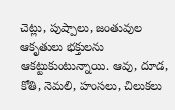చెట్లు, పుష్పాలు, జంతువుల ఆకృతులు భక్తులను ఆకట్టుకుంటున్నాయి. ఆవు, దూడ, కోతి, నెమలి, హంసలు, చిలుకలు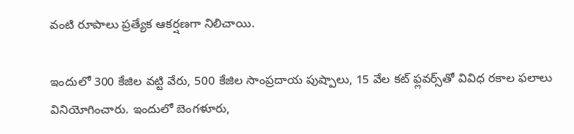వంటి రూపాలు ప్రత్యేక ఆకర్షణగా నిలిచాయి.

ఇందులో 300 కేజిల వ‌ట్టి వేరు, 500 కేజిల సాంప్ర‌దాయ పుష్పాలు, 15 వేల క‌ట్ ఫ్ల‌వ‌ర్స్‌తో వివిధ ర‌కాల ఫలాలు వినియోగించారు. ఇందులో బెంగళూరు,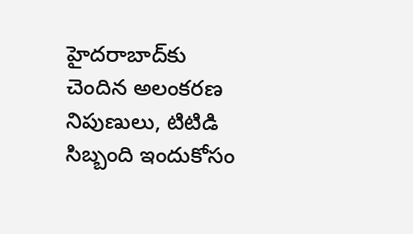హైద‌రాబాద్‌కు చెందిన అలంకరణ నిపుణులు, టిటిడి సిబ్బంది ఇందుకోసం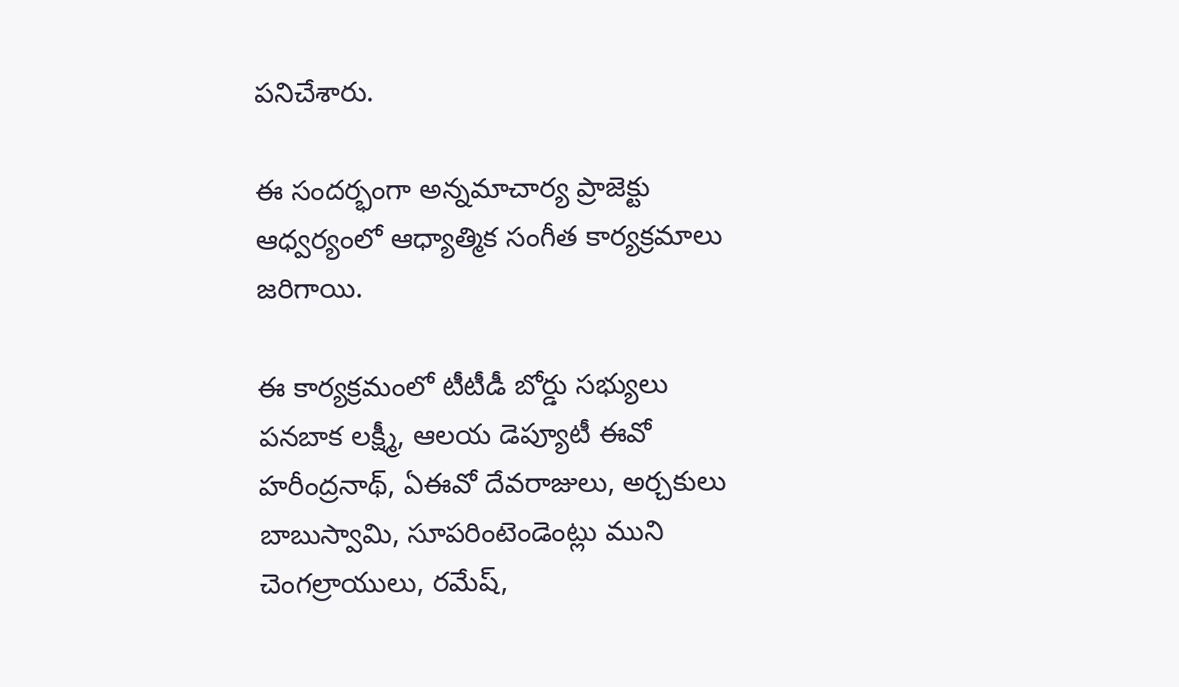పనిచేశారు.

ఈ సంద‌ర్భంగా అన్నమాచార్య ప్రాజెక్టు ఆధ్వర్యంలో ఆధ్యాత్మిక సంగీత కార్యక్రమాలు జరిగాయి.

ఈ కార్యక్రమంలో టీటీడీ బోర్డు స‌భ్యులు ప‌న‌బాక ల‌క్ష్మీ, ఆలయ డెప్యూటీ ఈవో హ‌రీంద్ర‌నాథ్‌, ఏఈవో దేవ‌రాజులు, అర్చకులు బాబుస్వామి, సూప‌రింటెండెంట్లు ముని చెంగ‌ల్రాయులు, ర‌మేష్‌,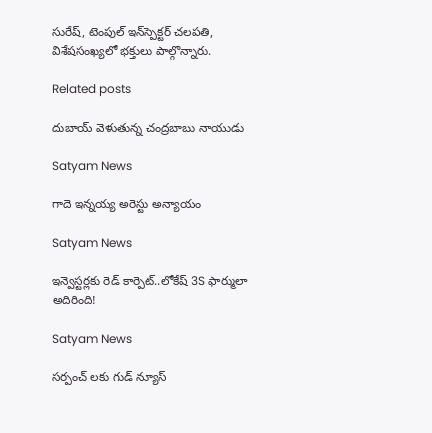సురేష్, టెంపుల్ ఇన్‌స్పెక్ట‌ర్ చ‌ల‌ప‌తి, విశేష‌సంఖ్య‌లో భ‌క్తులు పాల్గొన్నారు.

Related posts

దుబాయ్ వెళుతున్న చంద్రబాబు నాయుడు

Satyam News

గాదె ఇన్నయ్య అరెస్టు అన్యాయం

Satyam News

ఇన్వెస్టర్లకు రెడ్ కార్పెట్..లోకేష్ 3S ఫార్ములా అదిరింది!

Satyam News

సర్పంచ్ లకు గుడ్ న్యూస్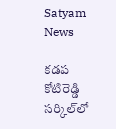Satyam News

కడప కోటిరెడ్డి సర్కిల్‌లో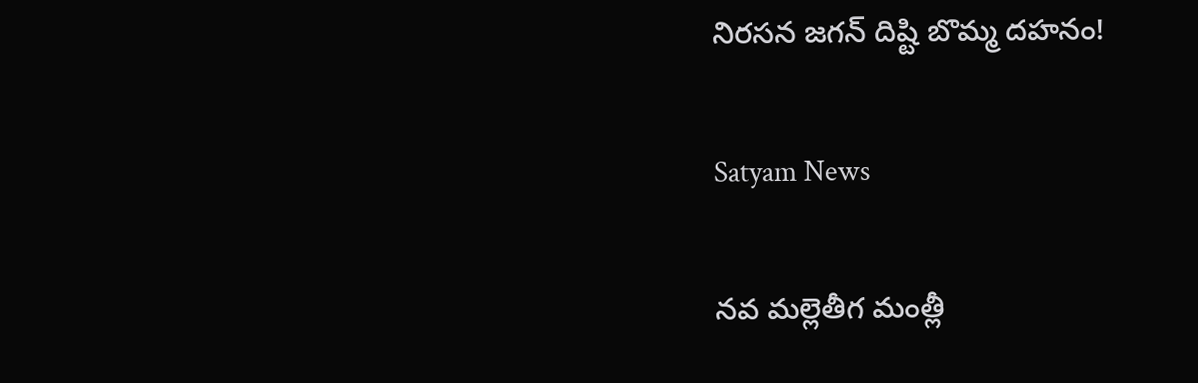నిరసన జగన్ దిష్టి బొమ్మ దహనం!

Satyam News

నవ మల్లెతీగ మంత్లీ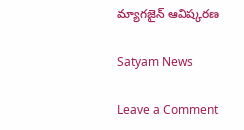మ్యాగజైన్ ఆవిష్కరణ

Satyam News

Leave a Comment